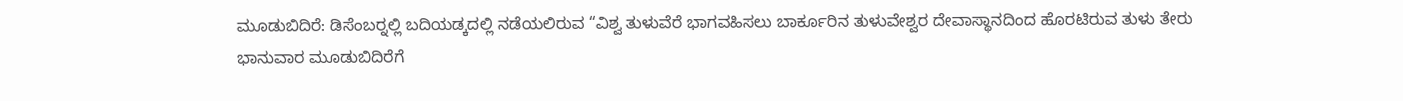ಮೂಡುಬಿದಿರೆ: ಡಿಸೆಂಬರ್‍ನಲ್ಲಿ ಬದಿಯಡ್ಕದಲ್ಲಿ ನಡೆಯಲಿರುವ “ವಿಶ್ವ ತುಳುವೆರೆ ಭಾಗವಹಿಸಲು ಬಾರ್ಕೂರಿನ ತುಳುವೇಶ್ವರ ದೇವಾಸ್ಥಾನದಿಂದ ಹೊರಟಿರುವ ತುಳು ತೇರು ಭಾನುವಾರ ಮೂಡುಬಿದಿರೆಗೆ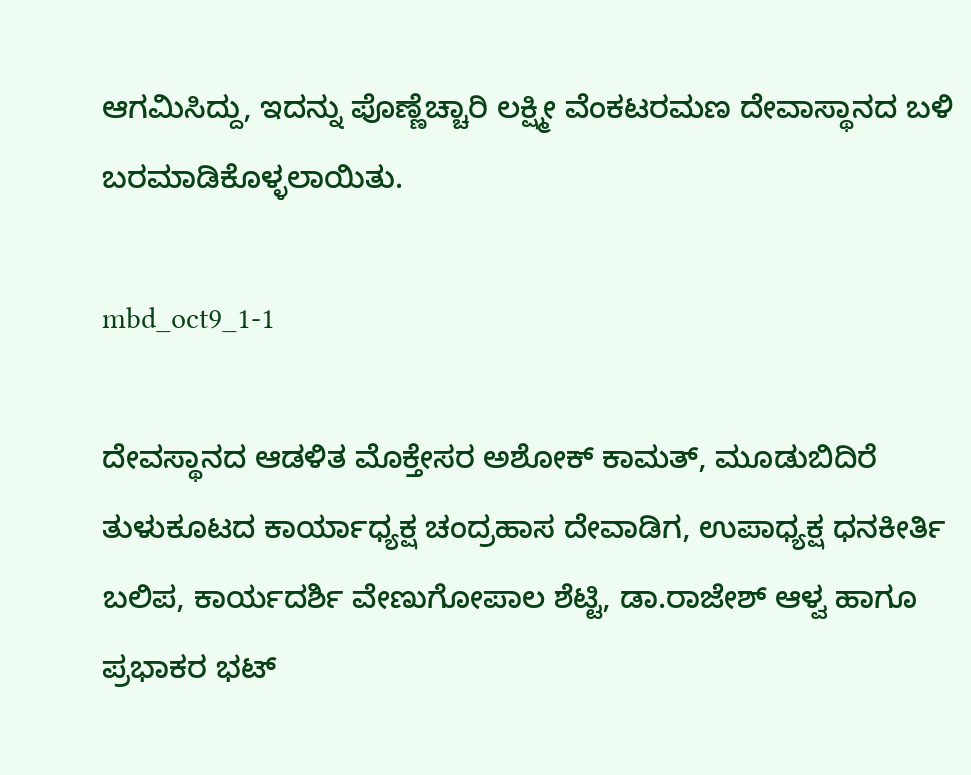ಆಗಮಿಸಿದ್ದು, ಇದನ್ನು ಪೊಣ್ಣೆಚ್ಚಾರಿ ಲಕ್ಷ್ಮೀ ವೆಂಕಟರಮಣ ದೇವಾಸ್ಥಾನದ ಬಳಿ ಬರಮಾಡಿಕೊಳ್ಳಲಾಯಿತು.

mbd_oct9_1-1

ದೇವಸ್ಥಾನದ ಆಡಳಿತ ಮೊಕ್ತೇಸರ ಅಶೋಕ್ ಕಾಮತ್, ಮೂಡುಬಿದಿರೆ ತುಳುಕೂಟದ ಕಾರ್ಯಾಧ್ಯಕ್ಷ ಚಂದ್ರಹಾಸ ದೇವಾಡಿಗ, ಉಪಾಧ್ಯಕ್ಷ ಧನಕೀರ್ತಿ ಬಲಿಪ, ಕಾರ್ಯದರ್ಶಿ ವೇಣುಗೋಪಾಲ ಶೆಟ್ಟಿ, ಡಾ.ರಾಜೇಶ್ ಆಳ್ವ ಹಾಗೂ ಪ್ರಭಾಕರ ಭಟ್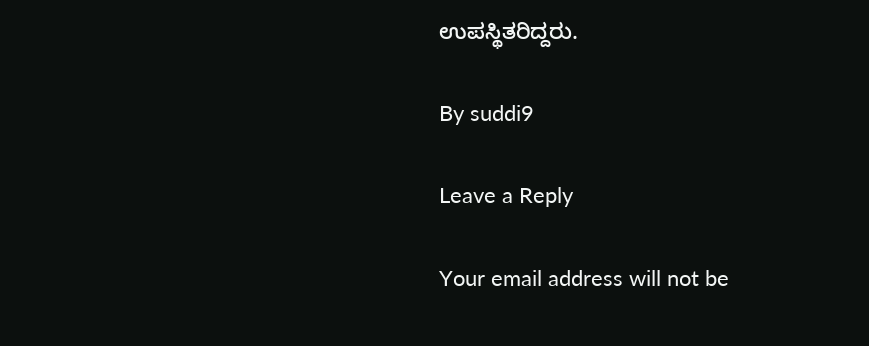ಉಪಸ್ಥಿತರಿದ್ದರು.

By suddi9

Leave a Reply

Your email address will not be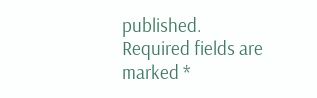published. Required fields are marked *